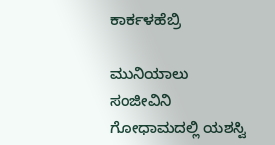ಕಾರ್ಕಳಹೆಬ್ರಿ

ಮುನಿಯಾಲು ಸಂಜೀವಿನಿ ಗೋಧಾಮದಲ್ಲಿ ಯಶಸ್ವಿ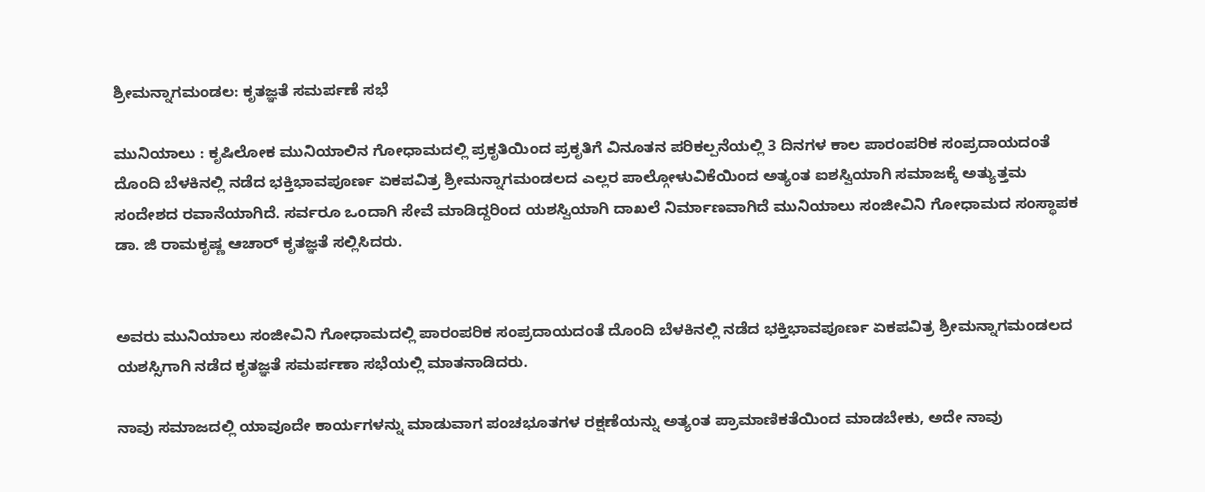ಶ್ರೀಮನ್ನಾಗಮಂಡಲ: ಕೃತಜ್ಞತೆ ಸಮರ್ಪಣೆ ಸಭೆ

ಮುನಿಯಾಲು : ಕೃಷಿಲೋಕ ಮುನಿಯಾಲಿನ ಗೋಧಾಮದಲ್ಲಿ ಪ್ರಕೃತಿಯಿಂದ ಪ್ರಕೃತಿಗೆ ವಿನೂತನ ಪರಿಕಲ್ಪನೆಯಲ್ಲಿ‌ 3 ದಿನಗಳ ಕಾಲ ಪಾರಂಪರಿಕ ಸಂಪ್ರದಾಯದಂತೆ ದೊಂದಿ ಬೆಳಕಿನಲ್ಲಿ ನಡೆದ ಭಕ್ತಿಭಾವಪೂರ್ಣ ಏಕಪವಿತ್ರ ಶ್ರೀಮನ್ನಾಗಮಂಡಲದ ಎಲ್ಲರ ಪಾಲ್ಗೋಳುವಿಕೆಯಿಂದ ಅತ್ಯಂತ ಐಶಸ್ವಿಯಾಗಿ ಸಮಾಜಕ್ಕೆ ಅತ್ಯುತ್ತಮ ಸಂದೇಶದ ರವಾನೆಯಾಗಿದೆ. ಸರ್ವರೂ ಒಂದಾಗಿ ಸೇವೆ ಮಾಡಿದ್ದರಿಂದ ಯಶಸ್ವಿಯಾಗಿ ದಾಖಲೆ ನಿರ್ಮಾಣವಾಗಿದೆ ಮುನಿಯಾಲು ಸಂಜೀವಿನಿ ಗೋಧಾಮದ ಸಂಸ್ಥಾಪಕ ಡಾ. ಜಿ ರಾಮಕೃಷ್ಣ ಆಚಾರ್ ಕೃತಜ್ಞತೆ ಸಲ್ಲಿಸಿದರು.


ಅವರು ಮುನಿಯಾಲು ಸಂಜೀವಿನಿ ಗೋಧಾಮದಲ್ಲಿ ಪಾರಂಪರಿಕ ಸಂಪ್ರದಾಯದಂತೆ ದೊಂದಿ ಬೆಳಕಿನಲ್ಲಿ ನಡೆದ ಭಕ್ತಿಭಾವಪೂರ್ಣ ಏಕಪವಿತ್ರ ಶ್ರೀಮನ್ನಾಗಮಂಡಲದ ಯಶಸ್ಸಿಗಾಗಿ ನಡೆದ ಕೃತಜ್ಞತೆ ಸಮರ್ಪಣಾ ಸಭೆಯಲ್ಲಿ ಮಾತನಾಡಿದರು.

ನಾವು ಸಮಾಜದಲ್ಲಿ ಯಾವೂದೇ ಕಾರ್ಯಗಳನ್ನು ಮಾಡುವಾಗ ಪಂಚಭೂತಗಳ ರಕ್ಷಣೆಯನ್ನು ಅತ್ಯಂತ ಪ್ರಾಮಾಣಿಕತೆಯಿಂದ ಮಾಡಬೇಕು, ಅದೇ ನಾವು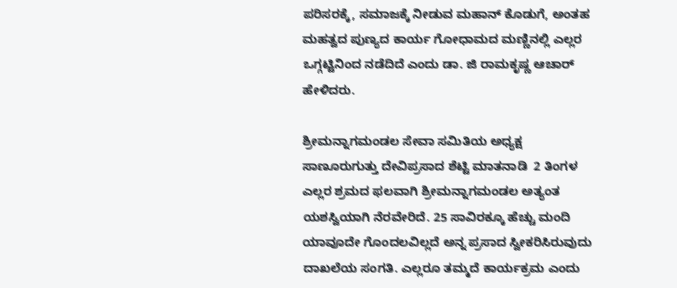ಪರಿಸರಕ್ಕೆ, ಸಮಾಜಕ್ಕೆ ನೀಡುವ ಮಹಾನ್‌ ಕೊಡುಗೆ, ಅಂತಹ ಮಹತ್ವದ ಪುಣ್ಯದ ಕಾರ್ಯ ಗೋಧಾಮದ ಮಣ್ಣಿನಲ್ಲಿ ಎಲ್ಲರ ಒಗ್ಗಟ್ಟಿನಿಂದ ನಡೆದಿದೆ ಎಂದು ಡಾ. ಜಿ ರಾಮಕೃಷ್ಣ ಆಚಾರ್ ಹೇಳಿದರು.

ಶ್ರೀಮನ್ನಾಗಮಂಡಲ ಸೇವಾ ಸಮಿತಿಯ ಅಧ್ಯಕ್ಷ ಸಾಣೂರುಗುತ್ತು ದೇವಿಪ್ರಸಾದ ಶೆಟ್ಟಿ ಮಾತನಾಡಿ  2 ತಿಂಗಳ ಎಲ್ಲರ ಶ್ರಮದ ಫಲವಾಗಿ ಶ್ರೀಮನ್ನಾಗಮಂಡಲ ಅತ್ಯಂತ ಯಶಸ್ವಿಯಾಗಿ ನೆರವೇರಿದೆ. 25 ಸಾವಿರಕ್ಕೂ ಹೆಚ್ಚು ಮಂದಿ ಯಾವೂದೇ ಗೊಂದಲವಿಲ್ಲದೆ ಅನ್ನ ಪ್ರಸಾದ ಸ್ವೀಕರಿಸಿರುವುದು ದಾಖಲೆಯ ಸಂಗತಿ. ಎಲ್ಲರೂ ತಮ್ಮದೆ ಕಾರ್ಯಕ್ರಮ ಎಂದು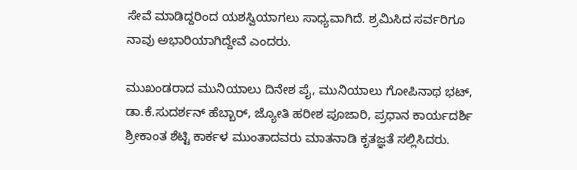ಸೇವೆ ಮಾಡಿದ್ದರಿಂದ ಯಶಸ್ವಿಯಾಗಲು ಸಾಧ್ಯವಾಗಿದೆ. ಶ್ರಮಿಸಿದ ಸರ್ವರಿಗೂ ನಾವು ಅಭಾರಿಯಾಗಿದ್ದೇವೆ ಎಂದರು.

ಮುಖಂಡರಾದ ಮುನಿಯಾಲು ದಿನೇಶ ಪೈ, ಮುನಿಯಾಲು ಗೋಪಿನಾಥ ಭಟ್‌, ಡಾ.ಕೆ.ಸುದರ್ಶನ್‌ ಹೆಬ್ಬಾರ್‌, ಜ್ಯೋತಿ ಹರೀಶ ಪೂಜಾರಿ, ಪ್ರಧಾನ ಕಾರ್ಯದರ್ಶಿ ಶ್ರೀಕಾಂತ ಶೆಟ್ಟಿ ಕಾರ್ಕಳ ಮುಂತಾದವರು ಮಾತನಾಡಿ ಕೃತಜ್ಞತೆ ಸಲ್ಲಿಸಿದರು.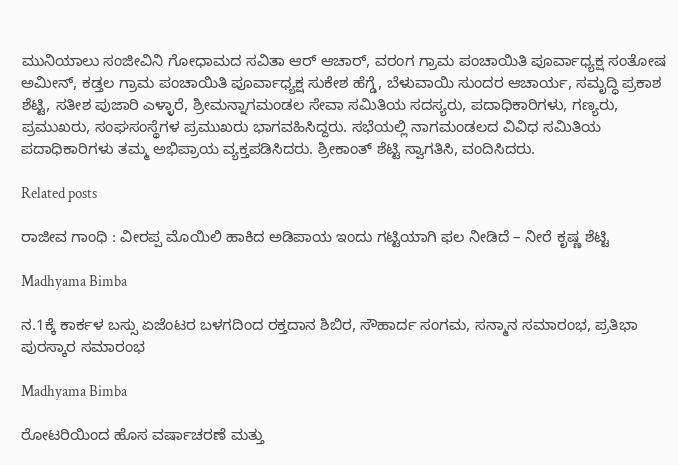ಮುನಿಯಾಲು ಸಂಜೀವಿನಿ ಗೋಧಾಮದ ಸವಿತಾ ಆರ್‌ ಆಚಾರ್‌, ವರಂಗ ಗ್ರಾಮ ಪಂಚಾಯಿತಿ ಪೂರ್ವಾಧ್ಯಕ್ಷ ಸಂತೋಷ ಅಮೀನ್‌, ಕಡ್ತಲ ಗ್ರಾಮ ಪಂಚಾಯಿತಿ ಪೂರ್ವಾಧ್ಯಕ್ಷ ಸುಕೇಶ ಹೆಗ್ಡೆ, ಬೆಳುವಾಯಿ ಸುಂದರ ಆಚಾರ್ಯ, ಸಮೃದ್ಧಿ ಪ್ರಕಾಶ ಶೆಟ್ಟಿ, ಸತೀಶ ಪುಜಾರಿ ಎಳ್ಳಾರೆ, ಶ್ರೀಮನ್ನಾಗಮಂಡಲ ಸೇವಾ ಸಮಿತಿಯ ಸದಸ್ಯರು, ಪದಾಧಿಕಾರಿಗಳು, ಗಣ್ಯರು, ಪ್ರಮುಖರು, ಸಂಘಸಂಸ್ಥೆಗಳ ಪ್ರಮುಖರು ಭಾಗವಹಿಸಿದ್ದರು. ಸಭೆಯಲ್ಲಿ ನಾಗಮಂಡಲದ ವಿವಿಧ ಸಮಿತಿಯ ಪದಾಧಿಕಾರಿಗಳು ತಮ್ಮ ಅಭಿಪ್ರಾಯ ವ್ಯಕ್ತಪಡಿಸಿದರು. ಶ್ರೀಕಾಂತ್ ಶೆಟ್ಟಿ ಸ್ವಾಗತಿಸಿ, ವಂದಿಸಿದರು.

Related posts

ರಾಜೀವ ಗಾಂಧಿ : ವೀರಪ್ಪ ಮೊಯಿಲಿ ಹಾಕಿದ ಅಡಿಪಾಯ ಇಂದು ಗಟ್ಟಿಯಾಗಿ ಫಲ ನೀಡಿದೆ – ನೀರೆ ಕೃಷ್ಣ ಶೆಟ್ಟಿ

Madhyama Bimba

ನ.1ಕ್ಕೆ ಕಾರ್ಕಳ ಬಸ್ಸು ಏಜೆಂಟರ ಬಳಗದಿಂದ ರಕ್ತದಾನ ಶಿಬಿರ, ಸೌಹಾರ್ದ ಸಂಗಮ, ಸನ್ಮಾನ ಸಮಾರಂಭ, ಪ್ರತಿಭಾ ಪುರಸ್ಕಾರ ಸಮಾರಂಭ

Madhyama Bimba

ರೋಟರಿಯಿಂದ ಹೊಸ ವರ್ಷಾಚರಣೆ ಮತ್ತು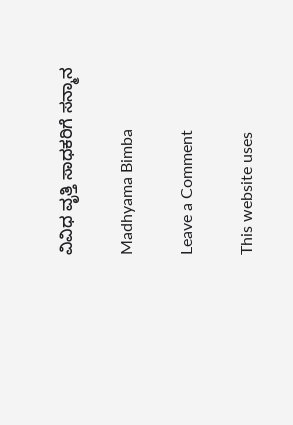ವಿವಿಧ ವೃತ್ತಿ ಸಾಧಕರಿಗೆ ಸನ್ಮಾನ

Madhyama Bimba

Leave a Comment

This website uses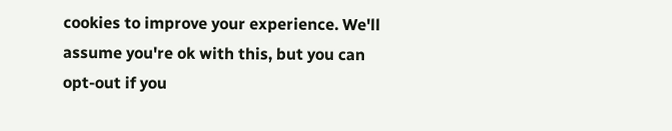cookies to improve your experience. We'll assume you're ok with this, but you can opt-out if you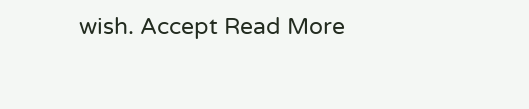wish. Accept Read More